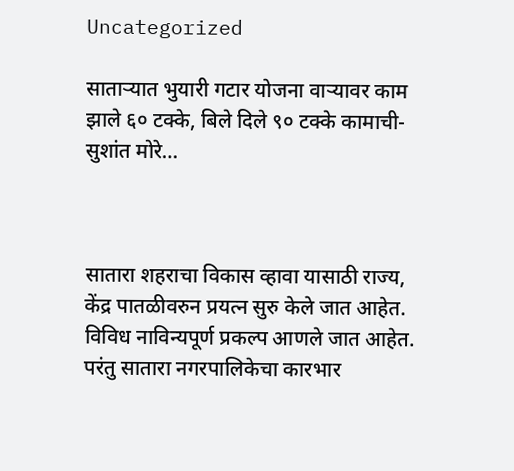Uncategorized

साताऱ्यात भुयारी गटार योजना वाऱ्यावर काम झाले ६० टक्के, बिले दिले ९० टक्के कामाची- सुशांत मोरे…



सातारा शहराचा विकास व्हावा यासाठी राज्य, केंद्र पातळीवरुन प्रयत्न सुरु केले जात आहेत. विविध नाविन्यपूर्ण प्रकल्प आणले जात आहेत. परंतु सातारा नगरपालिकेचा कारभार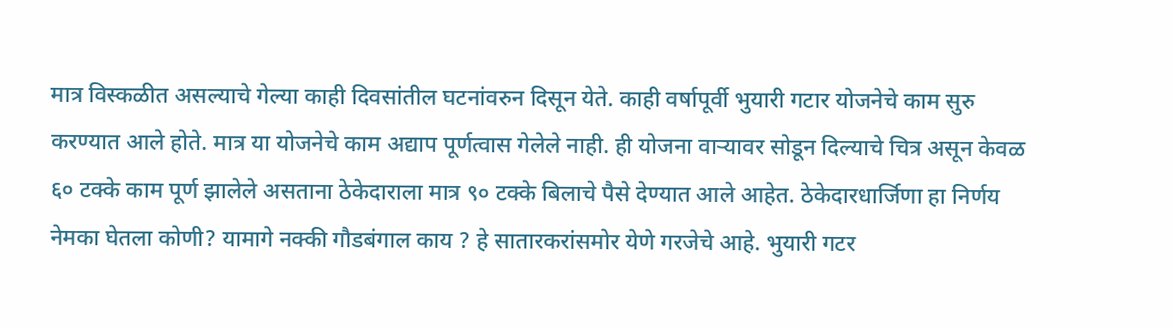मात्र विस्कळीत असल्याचे गेल्या काही दिवसांतील घटनांवरुन दिसून येते. काही वर्षापूर्वी भुयारी गटार योजनेचे काम सुरु करण्यात आले होते. मात्र या योजनेचे काम अद्याप पूर्णत्वास गेलेले नाही. ही योजना वाऱ्यावर सोडून दिल्याचे चित्र असून केवळ ६० टक्के काम पूर्ण झालेले असताना ठेकेदाराला मात्र ९० टक्के बिलाचे पैसे देण्यात आले आहेत. ठेकेदारधार्जिणा हा निर्णय नेमका घेतला कोणी? यामागे नक्की गौडबंगाल काय ? हे सातारकरांसमोर येणे गरजेचे आहे. भुयारी गटर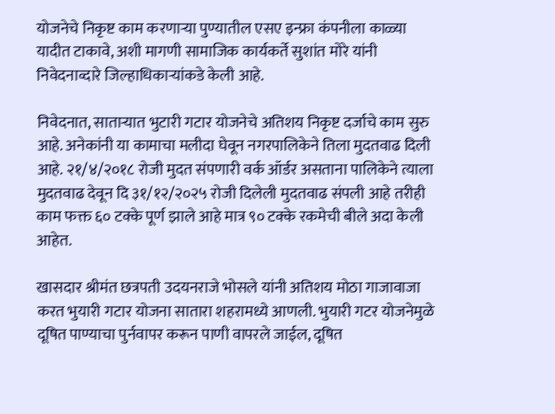योजनेचे निकृष्ट काम करणाऱ्या पुण्यातील एसए इन्फ्रा कंपनीला काळ्या यादीत टाकावे, अशी मागणी सामाजिक कार्यकर्ते सुशांत मोरे यांनी निवेदनाव्दारे जिल्हाधिकाऱ्यांकडे केली आहे.

निवेदनात, साताऱ्यात भुटारी गटार योजनेचे अतिशय निकृष्ट दर्जाचे काम सुरु आहे. अनेकांनी या कामाचा मलीदा घेवून नगरपालिकेने तिला मुदतवाढ दिली आहे. २१/४/२०१८ रोजी मुदत संपणारी वर्क ऑर्डर असताना पालिकेने त्याला मुदतवाढ देवून दि ३१/१२/२०२५ रोजी दिलेली मुदतवाढ संपली आहे तरीही काम फक्त ६० टक्के पूर्ण झाले आहे मात्र ९० टक्के रकमेची बीले अदा केली आहेत.

खासदार श्रीमंत छत्रपती उदयनराजे भोसले यांनी अतिशय मोठा गाजावाजा करत भुयारी गटार योजना सातारा शहरामध्ये आणली. भुयारी गटर योजनेमुळे दूषित पाण्याचा पुर्नवापर करून पाणी वापरले जाईल, दूषित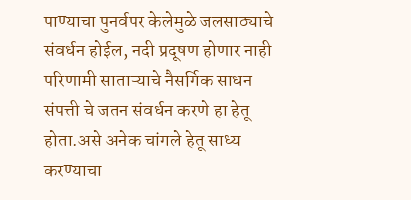पाण्याचा पुनर्वपर केलेमुळे जलसाठ्याचे संवर्धन होईल, नदी प्रदूषण होणार नाही परिणामी साताऱ्याचे नैसर्गिक साधन संपत्ती चे जतन संवर्धन करणे हा हेतू होता.असे अनेक चांगले हेतू साध्य करण्याचा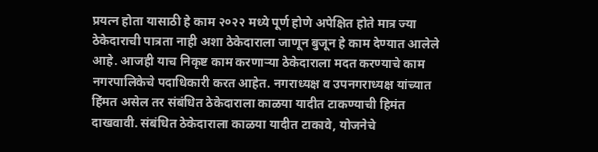प्रयत्न होता यासाठी हे काम २०२२ मध्ये पूर्ण होणे अपेक्षित होते मात्र ज्या ठेकेदाराची पात्रता नाही अशा ठेकेदाराला जाणून बुजून हे काम देण्यात आलेले आहे. आजही याच निकृष्ट काम करणाऱ्या ठेकेदाराला मदत करण्याचे काम नगरपालिकेचे पदाधिकारी करत आहेत. नगराध्यक्ष व उपनगराध्यक्ष यांच्यात हिंमत असेल तर संबंधित ठेकेदाराला काळया यादीत टाकण्याची हिमंत दाखवावी. संबंधित ठेकेदाराला काळया यादीत टाकावे, योजनेचे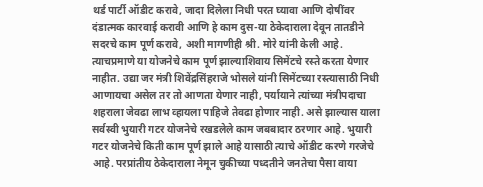थर्ड पार्टी ऑडीट करावे, जादा दिलेला निधी परत घ्यावा आणि दोषींवर दंडात्मक कारवाई करावी आणि हे काम दुस-या ठेकेदाराला देवून तातडीने सदरचे काम पूर्ण करावे, अशी मागणीही श्री. मोरे यांनी केली आहे. त्याचप्रमाणे या योजनेचे काम पूर्ण झाल्याशिवाय सिमेंटचे रस्ते करता येणार नाहीत. उद्या जर मंत्री शिवेंद्रसिंहराजे भोसले यांनी सिमेंटच्या रस्त्यासाठी निधी आणायचा असेल तर तो आणता येणार नाही, पर्यायाने त्यांच्या मंत्रीपदाचा शहराला जेवढा लाभ व्हायला पाहिजे तेवढा होणार नाही. असे झाल्यास याला सर्वस्वी भुयारी गटर योजनेचे रखडलेले काम जबबादार ठरणार आहे. भुयारी गटर योजनेचे किती काम पूर्ण झाले आहे यासाठी त्याचे ऑडीट करणे गरजेचे आहे. परप्रांतीय ठेकेदाराला नेमून चुकीच्या पध्दतीने जनतेचा पैसा वाया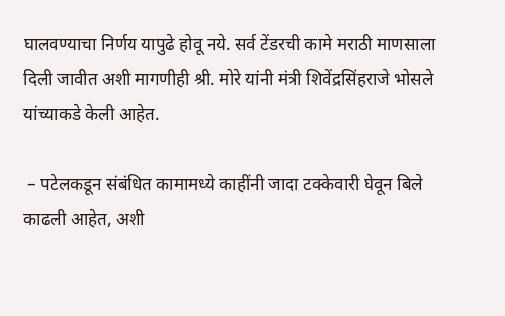घालवण्याचा निर्णय यापुढे होवू नये. सर्व टेंडरची कामे मराठी माणसाला दिली जावीत अशी मागणीही श्री. मोरे यांनी मंत्री शिवेंद्रसिंहराजे भोसले यांच्याकडे केली आहेत.

 – पटेलकडून संबंधित कामामध्ये काहींनी जादा टक्केवारी घेवून बिले काढली आहेत, अशी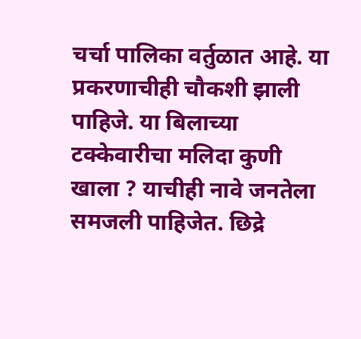चर्चा पालिका वर्तुळात आहे. या प्रकरणाचीही चौकशी झाली पाहिजे. या बिलाच्या टक्केवारीचा मलिदा कुणी खाला ? याचीही नावे जनतेला समजली पाहिजेत. छिद्रे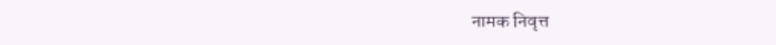नामक निवृत्त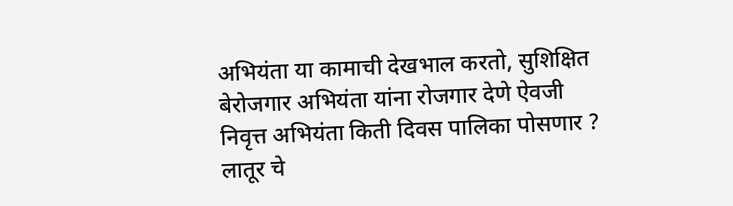अभियंता या कामाची देखभाल करतो, सुशिक्षित बेरोजगार अभियंता यांना रोजगार देणे ऐवजी निवृत्त अभियंता किती दिवस पालिका पोसणार ? लातूर चे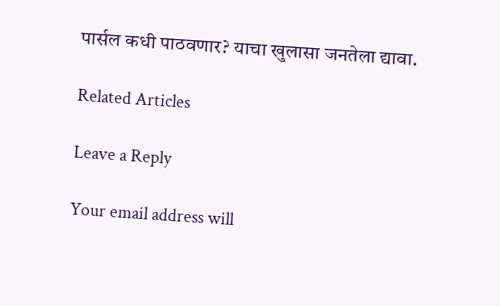पार्सल कधी पाठवणार? याचा खुलासा जनतेला द्यावा.

Related Articles

Leave a Reply

Your email address will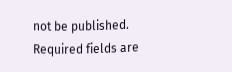not be published. Required fields are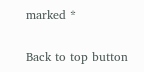marked *

Back to top button